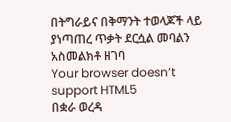በትግራይና በቅማንት ተወላጆች ላይ ያነጣጠረ ጥቃት ደርሷል መባልን አስመልክቶ ዘገባ
Your browser doesn’t support HTML5
በቋራ ወረዳ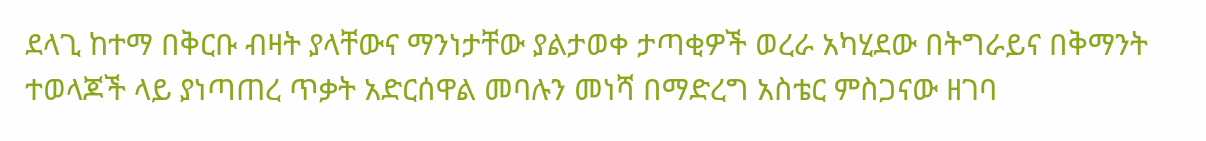ደላጊ ከተማ በቅርቡ ብዛት ያላቸውና ማንነታቸው ያልታወቀ ታጣቂዎች ወረራ አካሂደው በትግራይና በቅማንት ተወላጆች ላይ ያነጣጠረ ጥቃት አድርሰዋል መባሉን መነሻ በማድረግ አስቴር ምስጋናው ዘገባ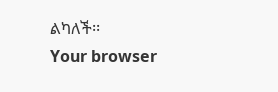ልካለች፡፡
Your browser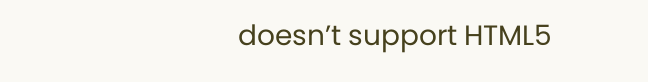doesn’t support HTML5